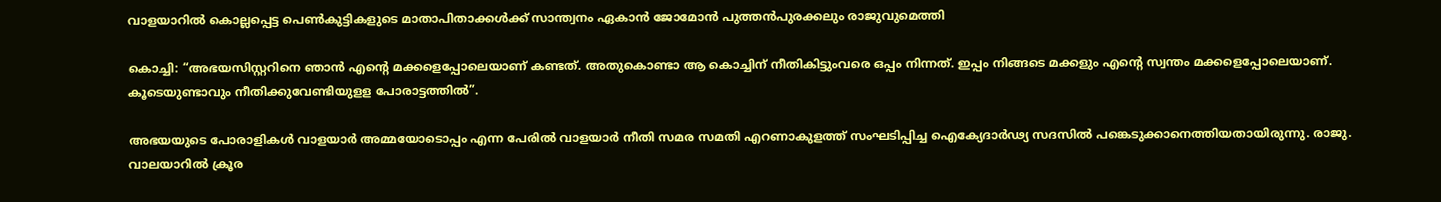വാളയാറില്‍ കൊല്ലപ്പെട്ട പെണ്‍കുട്ടികളുടെ മാതാപിതാക്കള്‍ക്ക്‌ സാന്ത്വനം ഏകാന്‍ ജോമോന്‍ പുത്തന്‍പുരക്കലും രാജുവുമെത്തി

കൊച്ചി: “അഭയസിസ്റ്ററിനെ ഞാന്‍ എന്റെ മക്കളെപ്പോലെയാണ്‌ കണ്ടത്‌. അതുകൊണ്ടാ ആ കൊച്ചിന്‌ നീതികിട്ടുംവരെ ഒപ്പം നിന്നത്‌. ഇപ്പം നിങ്ങടെ മക്കളും എന്‍റെ സ്വന്തം മക്കളെപ്പോലെയാണ്‌. കൂടെയുണ്ടാവും നീതിക്കുവേണ്ടിയുളള പോരാട്ടത്തില്‍”.

അഭയയുടെ പോരാളികള്‍ വാളയാര്‍ അമ്മയോടൊപ്പം എന്ന പേരില്‍ വാളയാര്‍ നീതി സമര സമതി എറണാകുളത്ത്‌ സംഘടിപ്പിച്ച ഐക്യേദാര്‍ഢ്യ സദസില്‍ പങ്കെടുക്കാനെത്തിയതായിരുന്നു. രാജു. വാലയാറില്‍ ക്രൂര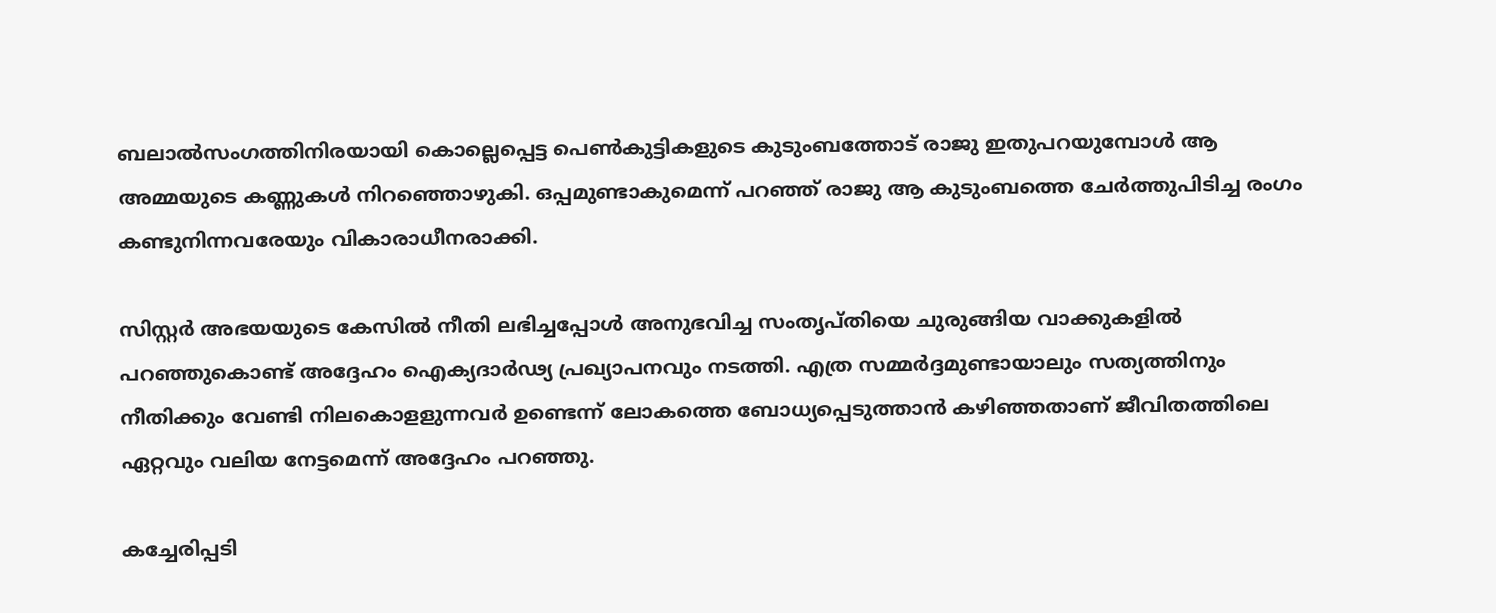ബലാല്‍സംഗത്തിനിരയായി കൊല്ലെപ്പെട്ട പെണ്‍കുട്ടികളുടെ കുടുംബത്തോട്‌ രാജു ഇതുപറയുമ്പോള്‍ ആ അമ്മയുടെ കണ്ണുകള്‍ നിറഞ്ഞൊഴുകി. ഒപ്പമുണ്ടാകുമെന്ന്‌ പറഞ്ഞ്‌ രാജു ആ കുടുംബത്തെ ചേര്‍ത്തുപിടിച്ച രംഗം കണ്ടുനിന്നവരേയും വികാരാധീനരാക്കി.

സിസ്റ്റര്‍ അഭയയുടെ കേസില്‍ നീതി ലഭിച്ചപ്പോള്‍ അനുഭവിച്ച സംതൃപ്‌തിയെ ചുരുങ്ങിയ വാക്കുകളില്‍ പറഞ്ഞുകൊണ്ട്‌ അദ്ദേഹം ഐക്യദാര്‍ഢ്യ പ്രഖ്യാപനവും നടത്തി. എത്ര സമ്മര്‍ദ്ദമുണ്ടായാലും സത്യത്തിനും നീതിക്കും വേണ്ടി നിലകൊളളുന്നവര്‍ ഉണ്ടെന്ന്‌ ലോകത്തെ ബോധ്യപ്പെടുത്താന്‍ കഴിഞ്ഞതാണ്‌ ജീവിതത്തിലെ ഏറ്റവും വലിയ നേട്ടമെന്ന്‌ അദ്ദേഹം പറഞ്ഞു.

കച്ചേരിപ്പടി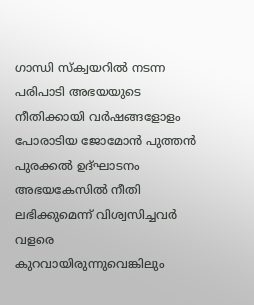ഗാന്ധി സ്‌ക്വയറില്‍ നടന്ന പരിപാടി അഭയയുടെ നീതിക്കായി വര്‍ഷങ്ങളോളം പോരാടിയ ജോമോന്‍ പുത്തന്‍ പുരക്കല്‍ ഉദ്‌ഘാടനം അഭയകേസില്‍ നീതി ലഭിക്കുമെന്ന്‌ വിശ്വസിച്ചവര്‍ വളരെ കുറവായിരുന്നുവെങ്കിലും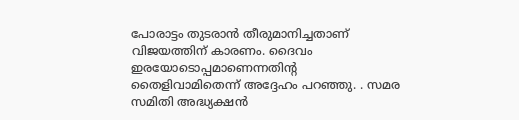പോരാട്ടം തുടരാന്‍ തീരുമാനിച്ചതാണ്‌ വിജയത്തിന്‌ കാരണം. ദൈവം ഇരയോടൊപ്പമാണെന്നതിന്റ തൈളിവാമിതെന്ന്‌ അദ്ദേഹം പറഞ്ഞു. . സമര സമിതി അദ്ധ്യക്ഷന്‍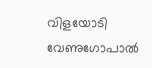വിളയോടി വേണുഗോപാല്‍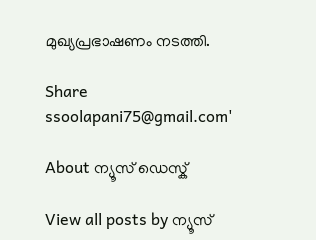മുഖ്യപ്രഭാഷണം നടത്തി.

Share
ssoolapani75@gmail.com'

About ന്യൂസ് ഡെസ്ക്

View all posts by ന്യൂസ്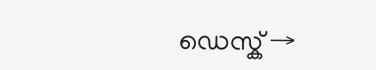ഡെസ്ക് →